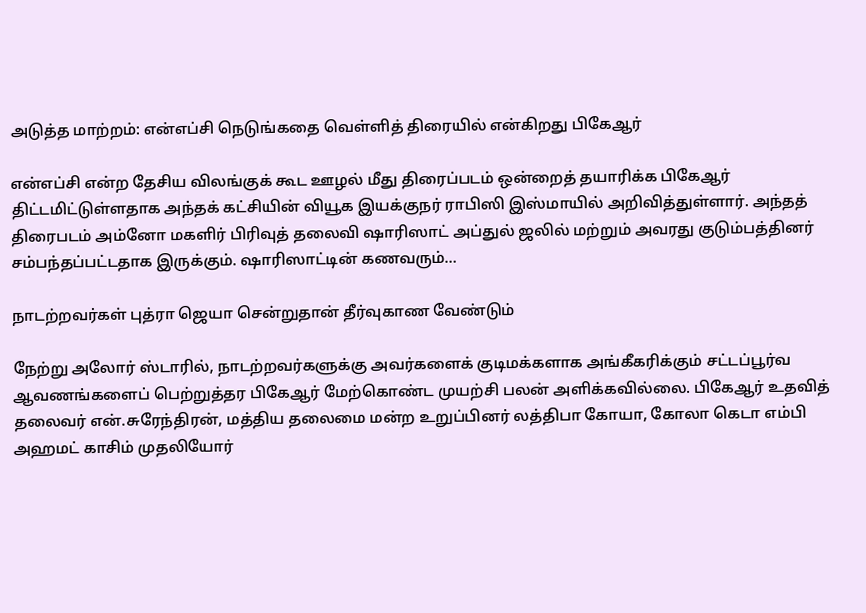அடுத்த மாற்றம்: என்எப்சி நெடுங்கதை வெள்ளித் திரையில் என்கிறது பிகேஆர்

என்எப்சி என்ற தேசிய விலங்குக் கூட ஊழல் மீது திரைப்படம் ஒன்றைத் தயாரிக்க பிகேஆர் திட்டமிட்டுள்ளதாக அந்தக் கட்சியின் வியூக இயக்குநர் ராபிஸி இஸ்மாயில் அறிவித்துள்ளார். அந்தத் திரைபடம் அம்னோ மகளிர் பிரிவுத் தலைவி ஷாரிஸாட் அப்துல் ஜலில் மற்றும் அவரது குடும்பத்தினர் சம்பந்தப்பட்டதாக இருக்கும். ஷாரிஸாட்டின் கணவரும்…

நாடற்றவர்கள் புத்ரா ஜெயா சென்றுதான் தீர்வுகாண வேண்டும்

நேற்று அலோர் ஸ்டாரில், நாடற்றவர்களுக்கு அவர்களைக் குடிமக்களாக அங்கீகரிக்கும் சட்டப்பூர்வ ஆவணங்களைப் பெற்றுத்தர பிகேஆர் மேற்கொண்ட முயற்சி பலன் அளிக்கவில்லை. பிகேஆர் உதவித் தலைவர் என்.சுரேந்திரன், மத்திய தலைமை மன்ற உறுப்பினர் லத்திபா கோயா, கோலா கெடா எம்பி அஹமட் காசிம் முதலியோர்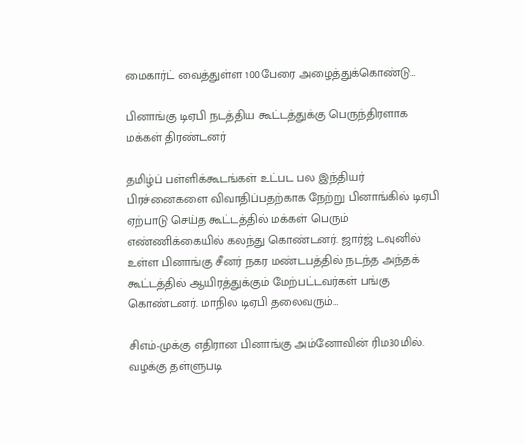மைகார்ட் வைத்துள்ள 100பேரை அழைத்துக்கொண்டு…

பினாங்கு டிஏபி நடத்திய கூட்டத்துக்கு பெருந்திரளாக மக்கள் திரண்டனர்

தமிழ்ப் பள்ளிக்கூடங்கள் உட்பட பல இந்தியர் பிரச்னைகளை விவாதிப்பதற்காக நேற்று பினாங்கில் டிஏபி ஏற்பாடு செய்த கூட்டத்தில் மக்கள் பெரும் எண்ணிக்கையில் கலந்து கொண்டனர். ஜார்ஜ் டவுனில் உள்ள பினாங்கு சீனர் நகர மண்டபத்தில் நடந்த அந்தக் கூட்டத்தில் ஆயிரத்துக்கும் மேற்பட்டவர்கள் பங்கு கொண்டனர். மாநில டிஏபி தலைவரும்…

சிஎம்-முக்கு எதிரான பினாங்கு அம்னோவின் ரிம30மில். வழக்கு தள்ளுபடி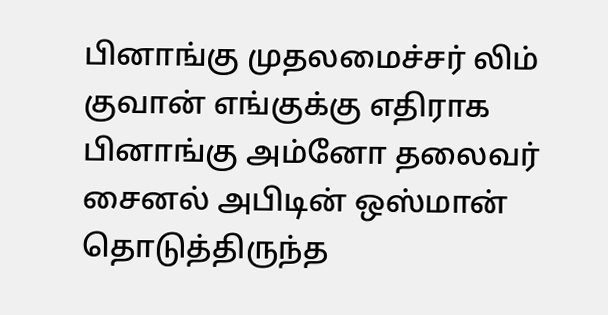பினாங்கு முதலமைச்சர் லிம் குவான் எங்குக்கு எதிராக பினாங்கு அம்னோ தலைவர் சைனல் அபிடின் ஒஸ்மான் தொடுத்திருந்த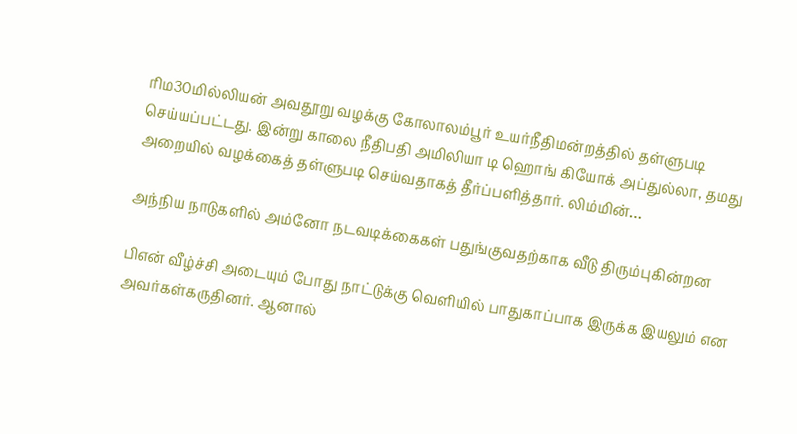ரிம30மில்லியன் அவதூறு வழக்கு கோலாலம்பூர் உயர்நீதிமன்றத்தில் தள்ளுபடி செய்யப்பட்டது. இன்று காலை நீதிபதி அமிலியா டி ஹொங் கியோக் அப்துல்லா, தமது அறையில் வழக்கைத் தள்ளுபடி செய்வதாகத் தீர்ப்பளித்தார். லிம்மின்…

அந்நிய நாடுகளில் அம்னோ நடவடிக்கைகள் பதுங்குவதற்காக வீடு திரும்புகின்றன

பிஎன் வீழ்ச்சி அடையும் போது நாட்டுக்கு வெளியில் பாதுகாப்பாக இருக்க இயலும் என அவர்கள்கருதினர். ஆனால்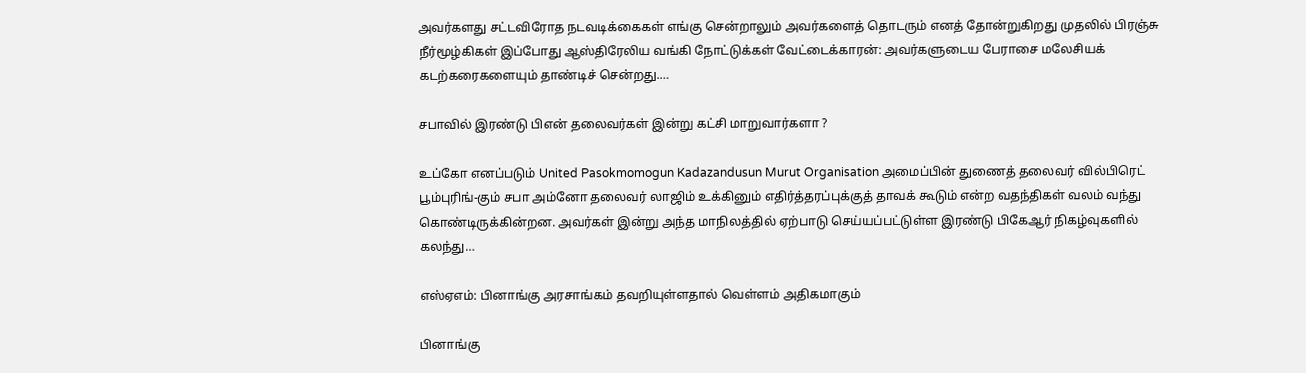அவர்களது சட்டவிரோத நடவடிக்கைகள் எங்கு சென்றாலும் அவர்களைத் தொடரும் எனத் தோன்றுகிறது முதலில் பிரஞ்சு நீர்மூழ்கிகள் இப்போது ஆஸ்திரேலிய வங்கி நோட்டுக்கள் வேட்டைக்காரன்: அவர்களுடைய பேராசை மலேசியக் கடற்கரைகளையும் தாண்டிச் சென்றது.…

சபாவில் இரண்டு பிஎன் தலைவர்கள் இன்று கட்சி மாறுவார்களா ?

உப்கோ எனப்படும் United Pasokmomogun Kadazandusun Murut Organisation அமைப்பின் துணைத் தலைவர் வில்பிரெட் பூம்புரிங்-கும் சபா அம்னோ தலைவர் லாஜிம் உக்கினும் எதிர்த்தரப்புக்குத் தாவக் கூடும் என்ற வதந்திகள் வலம் வந்து கொண்டிருக்கின்றன. அவர்கள் இன்று அந்த மாநிலத்தில் ஏற்பாடு செய்யப்பட்டுள்ள இரண்டு பிகேஆர் நிகழ்வுகளில் கலந்து…

எஸ்ஏஎம்: பினாங்கு அரசாங்கம் தவறியுள்ளதால் வெள்ளம் அதிகமாகும்

பினாங்கு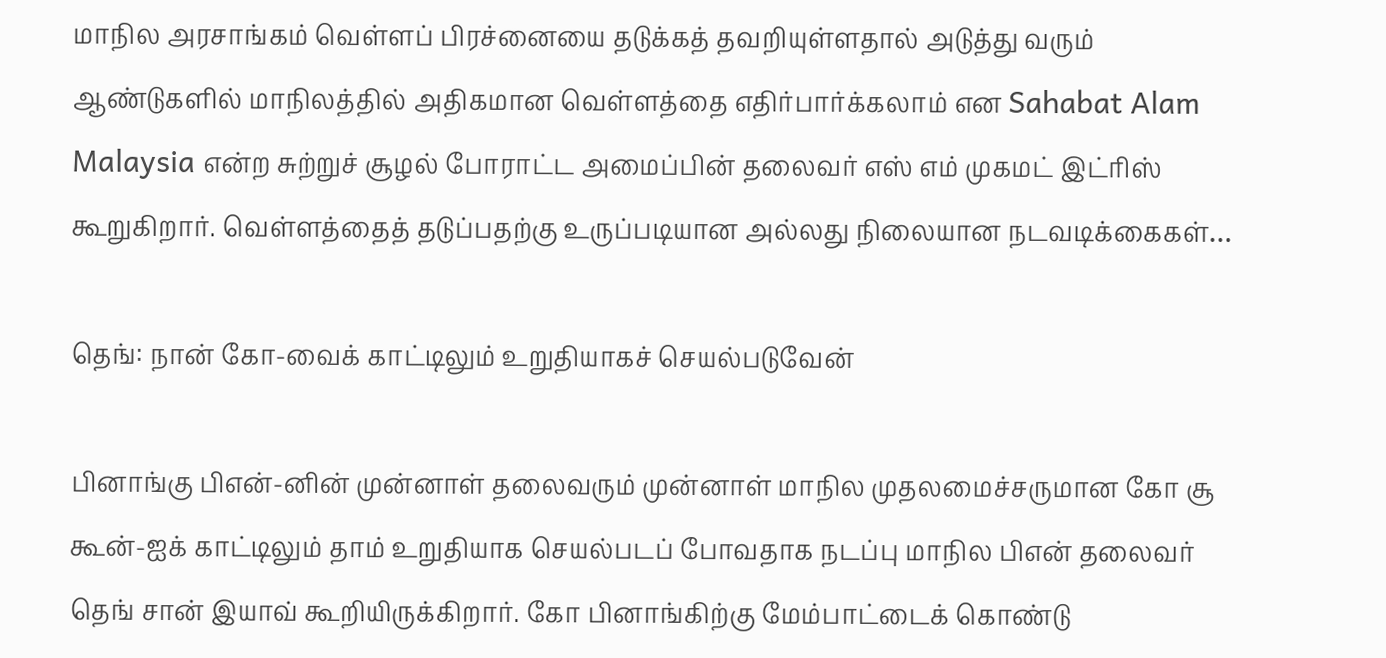மாநில அரசாங்கம் வெள்ளப் பிரச்னையை தடுக்கத் தவறியுள்ளதால் அடுத்து வரும் ஆண்டுகளில் மாநிலத்தில் அதிகமான வெள்ளத்தை எதிர்பார்க்கலாம் என Sahabat Alam Malaysia என்ற சுற்றுச் சூழல் போராட்ட அமைப்பின் தலைவர் எஸ் எம் முகமட் இட்ரிஸ் கூறுகிறார். வெள்ளத்தைத் தடுப்பதற்கு உருப்படியான அல்லது நிலையான நடவடிக்கைகள்…

தெங்: நான் கோ-வைக் காட்டிலும் உறுதியாகச் செயல்படுவேன்

பினாங்கு பிஎன்-னின் முன்னாள் தலைவரும் முன்னாள் மாநில முதலமைச்சருமான கோ சூ கூன்-ஐக் காட்டிலும் தாம் உறுதியாக செயல்படப் போவதாக நடப்பு மாநில பிஎன் தலைவர் தெங் சான் இயாவ் கூறியிருக்கிறார். கோ பினாங்கிற்கு மேம்பாட்டைக் கொண்டு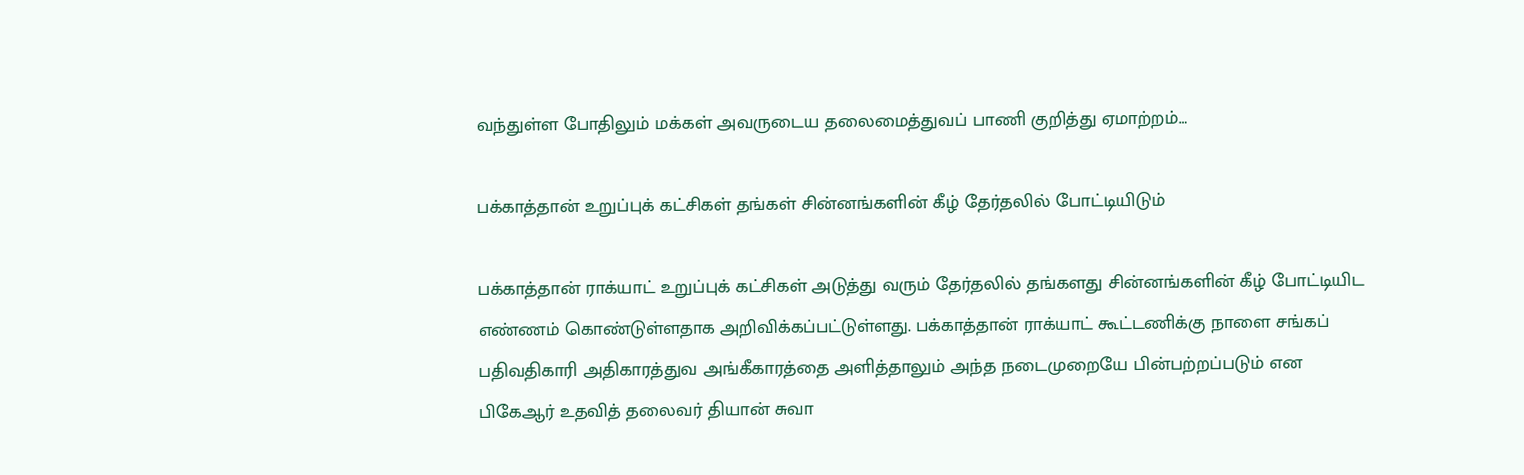வந்துள்ள போதிலும் மக்கள் அவருடைய தலைமைத்துவப் பாணி குறித்து ஏமாற்றம்…

பக்காத்தான் உறுப்புக் கட்சிகள் தங்கள் சின்னங்களின் கீழ் தேர்தலில் போட்டியிடும்

பக்காத்தான் ராக்யாட் உறுப்புக் கட்சிகள் அடுத்து வரும் தேர்தலில் தங்களது சின்னங்களின் கீழ் போட்டியிட எண்ணம் கொண்டுள்ளதாக அறிவிக்கப்பட்டுள்ளது. பக்காத்தான் ராக்யாட் கூட்டணிக்கு நாளை சங்கப் பதிவதிகாரி அதிகாரத்துவ அங்கீகாரத்தை அளித்தாலும் அந்த நடைமுறையே பின்பற்றப்படும் என பிகேஆர் உதவித் தலைவர் தியான் சுவா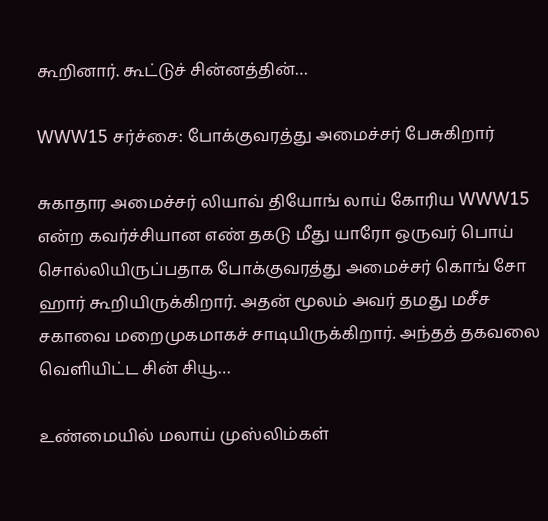கூறினார். கூட்டுச் சின்னத்தின்…

WWW15 சர்ச்சை: போக்குவரத்து அமைச்சர் பேசுகிறார்

சுகாதார அமைச்சர் லியாவ் தியோங் லாய் கோரிய WWW15 என்ற கவர்ச்சியான எண் தகடு மீது யாரோ ஒருவர் பொய் சொல்லியிருப்பதாக போக்குவரத்து அமைச்சர் கொங் சோ ஹார் கூறியிருக்கிறார். அதன் மூலம் அவர் தமது மசீச சகாவை மறைமுகமாகச் சாடியிருக்கிறார். அந்தத் தகவலை வெளியிட்ட சின் சியூ…

உண்மையில் மலாய் முஸ்லிம்கள்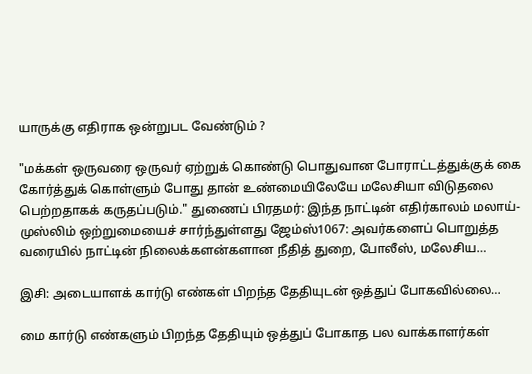யாருக்கு எதிராக ஒன்றுபட வேண்டும் ?

"மக்கள் ஒருவரை ஒருவர் ஏற்றுக் கொண்டு பொதுவான போராட்டத்துக்குக் கை கோர்த்துக் கொள்ளும் போது தான் உண்மையிலேயே மலேசியா விடுதலை பெற்றதாகக் கருதப்படும்." துணைப் பிரதமர்: இந்த நாட்டின் எதிர்காலம் மலாய்-முஸ்லிம் ஒற்றுமையைச் சார்ந்துள்ளது ஜேம்ஸ்1067: அவர்களைப் பொறுத்த வரையில் நாட்டின் நிலைக்களன்களான நீதித் துறை, போலீஸ், மலேசிய…

இசி: அடையாளக் கார்டு எண்கள் பிறந்த தேதியுடன் ஒத்துப் போகவில்லை…

மை கார்டு எண்களும் பிறந்த தேதியும் ஒத்துப் போகாத பல வாக்காளர்கள்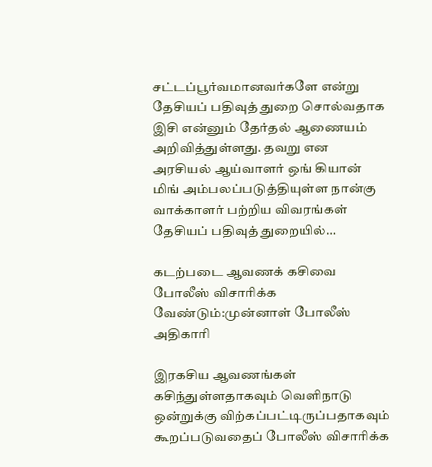சட்டப்பூர்வமானவர்களே என்று தேசியப் பதிவுத் துறை சொல்வதாக இசி என்னும் தேர்தல் ஆணையம் அறிவித்துள்ளது. தவறு என அரசியல் ஆய்வாளர் ஒங் கியான் மிங் அம்பலப்படுத்தியுள்ள நான்கு வாக்காளர் பற்றிய விவரங்கள் தேசியப் பதிவுத் துறையில்…

கடற்படை ஆவணக் கசிவை போலீஸ் விசாரிக்க வேண்டும்:முன்னாள் போலீஸ் அதிகாரி

இரகசிய ஆவணங்கள் கசிந்துள்ளதாகவும் வெளிநாடு ஒன்றுக்கு விற்கப்பட்டிருப்பதாகவும் கூறப்படுவதைப் போலீஸ் விசாரிக்க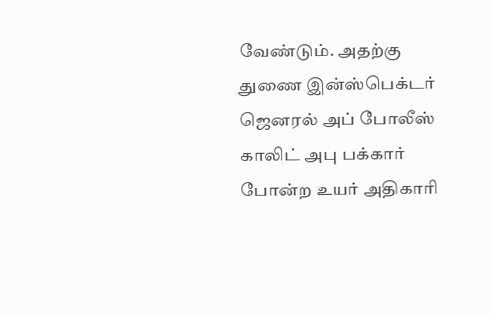வேண்டும். அதற்கு துணை இன்ஸ்பெக்டர் ஜெனரல் அப் போலீஸ் காலிட் அபு பக்கார் போன்ற உயர் அதிகாரி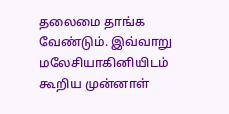தலைமை தாங்க வேண்டும். இவ்வாறு மலேசியாகினியிடம் கூறிய முன்னாள்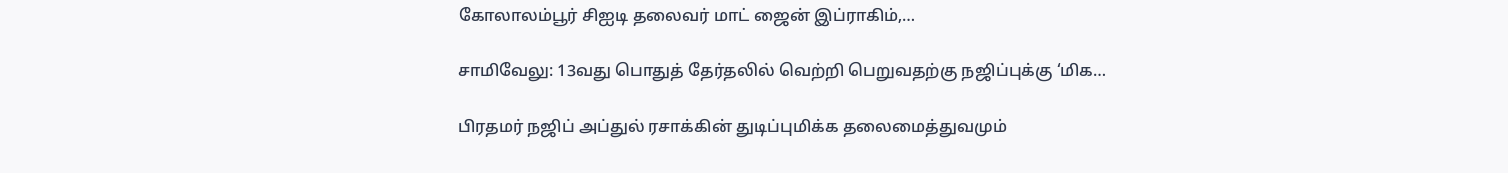கோலாலம்பூர் சிஐடி தலைவர் மாட் ஜைன் இப்ராகிம்,…

சாமிவேலு: 13வது பொதுத் தேர்தலில் வெற்றி பெறுவதற்கு நஜிப்புக்கு ‘மிக…

பிரதமர் நஜிப் அப்துல் ரசாக்கின் துடிப்புமிக்க தலைமைத்துவமும்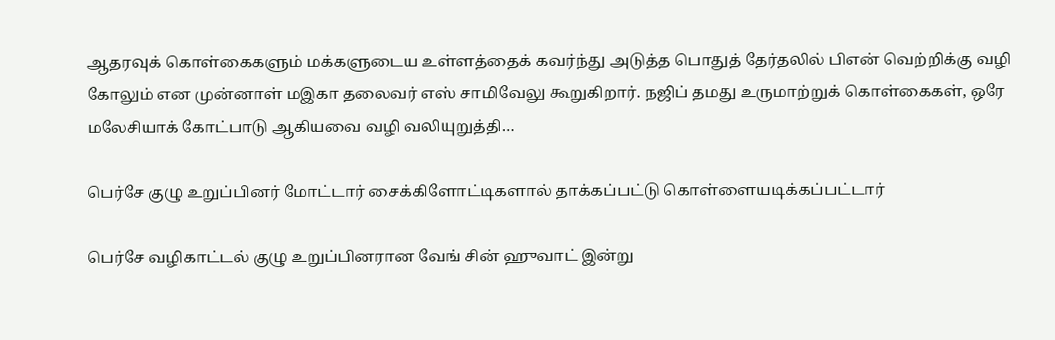ஆதரவுக் கொள்கைகளும் மக்களுடைய உள்ளத்தைக் கவர்ந்து அடுத்த பொதுத் தேர்தலில் பிஎன் வெற்றிக்கு வழி கோலும் என முன்னாள் மஇகா தலைவர் எஸ் சாமிவேலு கூறுகிறார். நஜிப் தமது உருமாற்றுக் கொள்கைகள், ஒரே மலேசியாக் கோட்பாடு ஆகியவை வழி வலியுறுத்தி…

பெர்சே குழு உறுப்பினர் மோட்டார் சைக்கிளோட்டிகளால் தாக்கப்பட்டு கொள்ளையடிக்கப்பட்டார்

பெர்சே வழிகாட்டல் குழு உறுப்பினரான வேங் சின் ஹுவாட் இன்று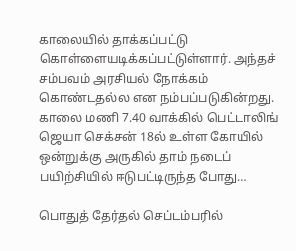காலையில் தாக்கப்பட்டு கொள்ளையடிக்கப்பட்டுள்ளார். அந்தச் சம்பவம் அரசியல் நோக்கம் கொண்டதல்ல என நம்பப்படுகின்றது. காலை மணி 7.40 வாக்கில் பெட்டாலிங் ஜெயா செக்சன் 18ல் உள்ள கோயில் ஒன்றுக்கு அருகில் தாம் நடைப் பயிற்சியில் ஈடுபட்டிருந்த போது…

பொதுத் தேர்தல் செப்டம்பரில்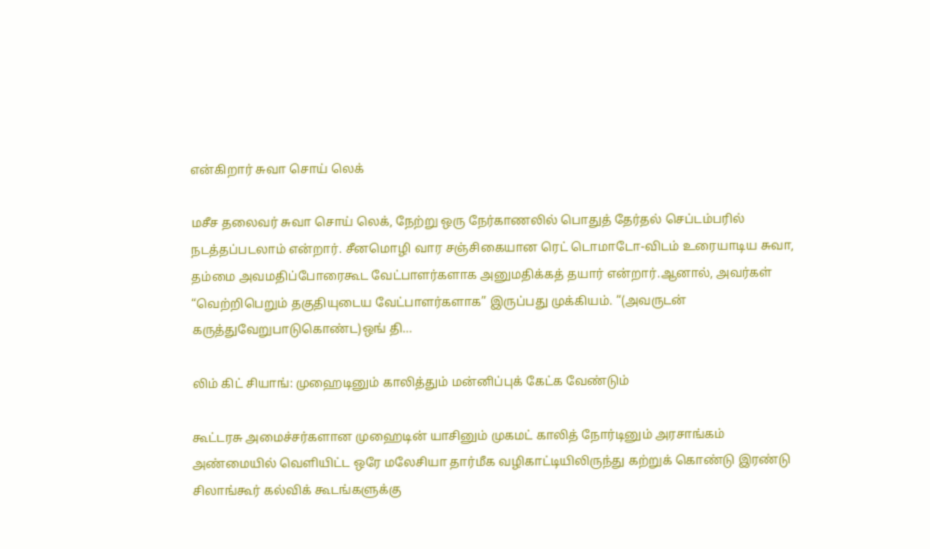என்கிறார் சுவா சொய் லெக்

மசீச தலைவர் சுவா சொய் லெக், நேற்று ஒரு நேர்காணலில் பொதுத் தேர்தல் செப்டம்பரில் நடத்தப்படலாம் என்றார். சீனமொழி வார சஞ்சிகையான ரெட் டொமாடோ-விடம் உரையாடிய சுவா, தம்மை அவமதிப்போரைகூட வேட்பாளர்களாக அனுமதிக்கத் தயார் என்றார்.ஆனால், அவர்கள் “வெற்றிபெறும் தகுதியுடைய வேட்பாளர்களாக” இருப்பது முக்கியம். “(அவருடன் கருத்துவேறுபாடுகொண்ட)ஒங் தி…

லிம் கிட் சியாங்: முஹைடினும் காலித்தும் மன்னிப்புக் கேட்க வேண்டும்

கூட்டரசு அமைச்சர்களான முஹைடின் யாசினும் முகமட் காலித் நோர்டினும் அரசாங்கம் அண்மையில் வெளியிட்ட ஒரே மலேசியா தார்மீக வழிகாட்டியிலிருந்து கற்றுக் கொண்டு இரண்டு சிலாங்கூர் கல்விக் கூடங்களுக்கு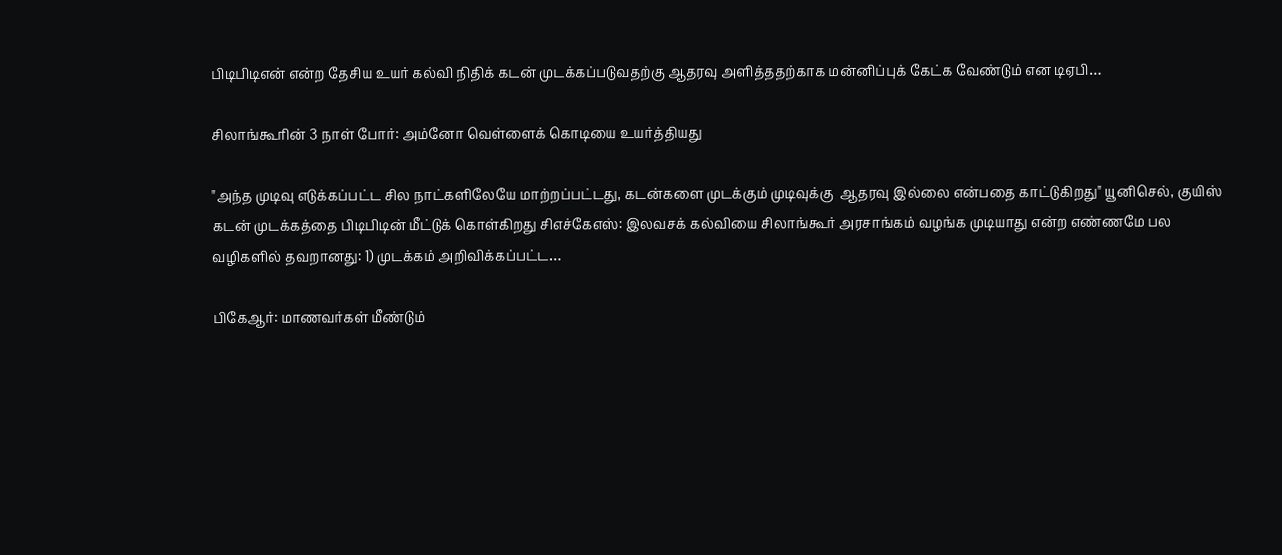பிடிபிடிஎன் என்ற தேசிய உயர் கல்வி நிதிக் கடன் முடக்கப்படுவதற்கு ஆதரவு அளித்ததற்காக மன்னிப்புக் கேட்க வேண்டும் என டிஏபி…

சிலாங்கூரின் 3 நாள் போர்: அம்னோ வெள்ளைக் கொடியை உயர்த்தியது

"அந்த முடிவு எடுக்கப்பட்ட சில நாட்களிலேயே மாற்றப்பட்டது, கடன்களை முடக்கும் முடிவுக்கு  ஆதரவு இல்லை என்பதை காட்டுகிறது" யூனிசெல், குயிஸ் கடன் முடக்கத்தை பிடிபிடின் மீட்டுக் கொள்கிறது சிஎச்கேஎஸ்: இலவசக் கல்வியை சிலாங்கூர் அரசாங்கம் வழங்க முடியாது என்ற எண்ணமே பல வழிகளில் தவறானது: 1) முடக்கம் அறிவிக்கப்பட்ட…

பிகேஆர்: மாணவர்கள் மீண்டும்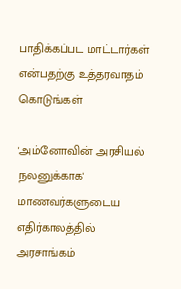பாதிக்கப்பட மாட்டார்கள் என்பதற்கு உத்தரவாதம் கொடுங்கள்

'அம்னோவின் அரசியல் நலனுக்காக' மாணவர்களுடைய எதிர்காலத்தில் அரசாங்கம்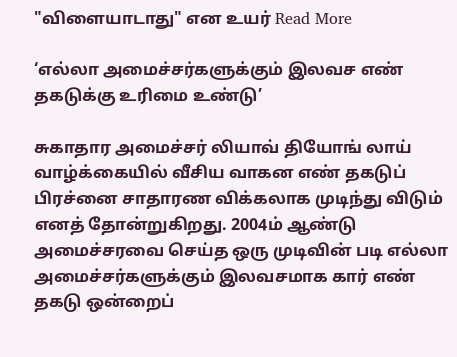"விளையாடாது" என உயர் Read More

‘எல்லா அமைச்சர்களுக்கும் இலவச எண் தகடுக்கு உரிமை உண்டு’

சுகாதார அமைச்சர் லியாவ் தியோங் லாய் வாழ்க்கையில் வீசிய வாகன எண் தகடுப் பிரச்னை சாதாரண விக்கலாக முடிந்து விடும் எனத் தோன்றுகிறது. 2004ம் ஆண்டு அமைச்சரவை செய்த ஒரு முடிவின் படி எல்லா அமைச்சர்களுக்கும் இலவசமாக கார் எண் தகடு ஒன்றைப்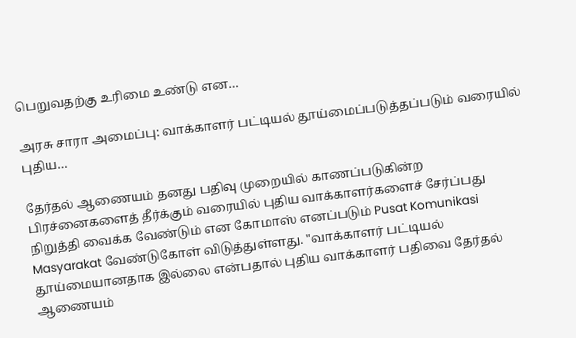பெறுவதற்கு உரிமை உண்டு என…

அரசு சாரா அமைப்பு: வாக்காளர் பட்டியல் தூய்மைப்படுத்தப்படும் வரையில் புதிய…

தேர்தல் ஆணையம் தனது பதிவு முறையில் காணப்படுகின்ற பிரச்னைகளைத் தீர்க்கும் வரையில் புதிய வாக்காளர்களைச் சேர்ப்பது நிறுத்தி வைக்க வேண்டும் என கோமாஸ் எனப்படும் Pusat Komunikasi Masyarakat வேண்டுகோள் விடுத்துள்ளது. "வாக்காளர் பட்டியல் தூய்மையானதாக இல்லை என்பதால் புதிய வாக்காளர் பதிவை தேர்தல் ஆணையம்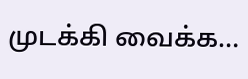முடக்கி வைக்க…